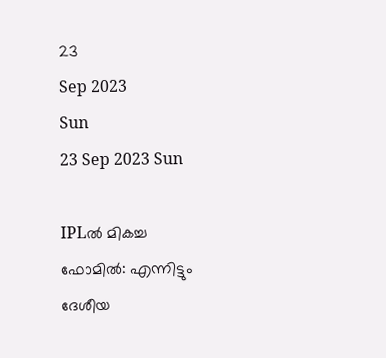23
Sep 2023
Sun
23 Sep 2023 Sun

IPLല്‍ മികച്ച ഫോമില്‍: എന്നിട്ടും ദേശീയ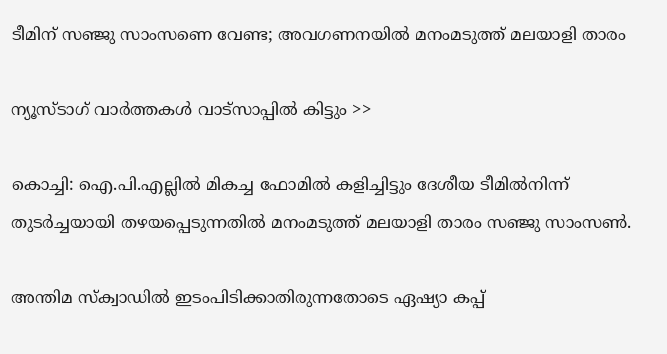ടീമിന് സഞ്ജു സാംസണെ വേണ്ട; അവഗണനയില്‍ മനംമടുത്ത് മലയാളി താരം

ന്യൂസ്ടാഗ് വാര്‍ത്തകള്‍ വാട്‌സാപ്പില്‍ കിട്ടും >>

കൊച്ചി: ഐ.പി.എല്ലില്‍ മികച്ച ഫോമില്‍ കളിച്ചിട്ടും ദേശീയ ടീമില്‍നിന്ന് തുടര്‍ച്ചയായി തഴയപ്പെടുന്നതില്‍ മനംമടുത്ത് മലയാളി താരം സഞ്ജു സാംസണ്‍.

അന്തിമ സ്‌ക്വാഡില്‍ ഇടംപിടിക്കാതിരുന്നതോടെ ഏഷ്യാ കപ്പ്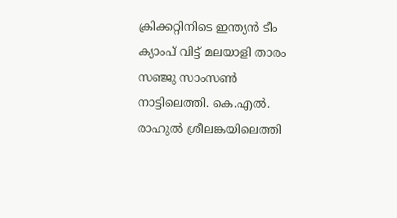ക്രിക്കറ്റിനിടെ ഇന്ത്യന്‍ ടീം ക്യാംപ് വിട്ട് മലയാളി താരം സഞ്ജു സാംസണ്‍ നാട്ടിലെത്തി. കെ.എല്‍. രാഹുല്‍ ശ്രീലങ്കയിലെത്തി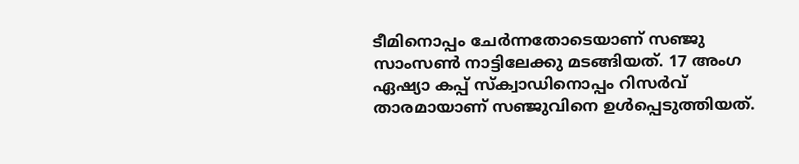ടീമിനൊപ്പം ചേര്‍ന്നതോടെയാണ് സഞ്ജു സാംസണ്‍ നാട്ടിലേക്കു മടങ്ങിയത്. 17 അംഗ ഏഷ്യാ കപ്പ് സ്‌ക്വാഡിനൊപ്പം റിസര്‍വ് താരമായാണ് സഞ്ജുവിനെ ഉള്‍പ്പെടുത്തിയത്.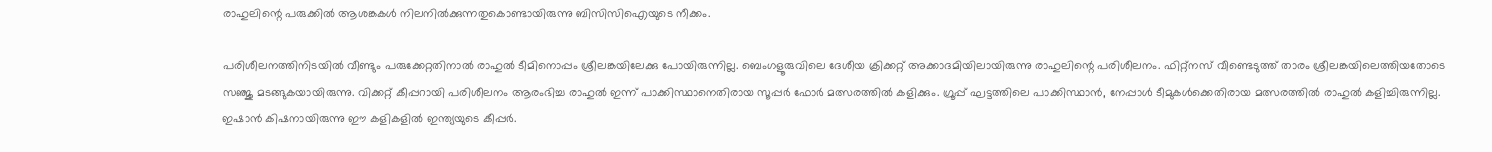രാഹുലിന്റെ പരുക്കില്‍ ആശങ്കകള്‍ നിലനില്‍ക്കുന്നതുകൊണ്ടായിരുന്നു ബിസിസിഐയുടെ നീക്കം.

പരിശീലനത്തിനിടയില്‍ വീണ്ടും പരുക്കേറ്റതിനാല്‍ രാഹുല്‍ ടീമിനൊപ്പം ശ്രീലങ്കയിലേക്കു പോയിരുന്നില്ല. ബെംഗളൂരുവിലെ ദേശീയ ക്രിക്കറ്റ് അക്കാദമിയിലായിരുന്നു രാഹുലിന്റെ പരിശീലനം. ഫിറ്റ്‌നസ് വീണ്ടെടുത്ത് താരം ശ്രീലങ്കയിലെത്തിയതോടെ സഞ്ജു മടങ്ങുകയായിരുന്നു. വിക്കറ്റ് കീപ്പറായി പരിശീലനം ആരംഭിച്ച രാഹുല്‍ ഇന്ന് പാക്കിസ്ഥാനെതിരായ സൂപ്പര്‍ ഫോര്‍ മത്സരത്തില്‍ കളിക്കും. ഗ്രൂപ്പ് ഘട്ടത്തിലെ പാക്കിസ്ഥാന്‍, നേപ്പാള്‍ ടീമുകള്‍ക്കെതിരായ മത്സരത്തില്‍ രാഹുല്‍ കളിച്ചിരുന്നില്ല. ഇഷാന്‍ കിഷനായിരുന്നു ഈ കളികളില്‍ ഇന്ത്യയുടെ കീപ്പര്‍.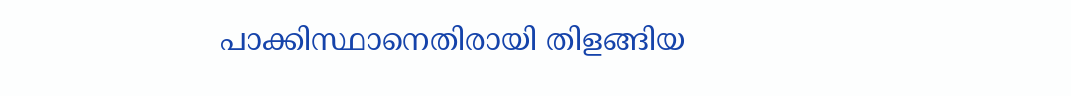പാക്കിസ്ഥാനെതിരായി തിളങ്ങിയ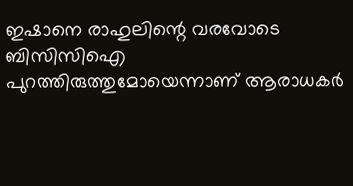ഇഷാനെ രാഹുലിന്റെ വരവോടെ ബിസിസിഐ പുറത്തിരുത്തുമോയെന്നാണ് ആരാധകര്‍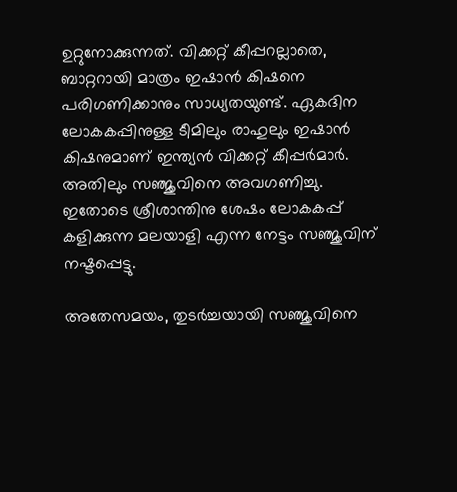ഉറ്റുനോക്കുന്നത്. വിക്കറ്റ് കീപ്പറല്ലാതെ, ബാറ്ററായി മാത്രം ഇഷാന്‍ കിഷനെ പരിഗണിക്കാനും സാധ്യതയുണ്ട്. ഏകദിന ലോകകപ്പിനുള്ള ടീമിലും രാഹുലും ഇഷാന്‍ കിഷനുമാണ് ഇന്ത്യന്‍ വിക്കറ്റ് കീപ്പര്‍മാര്‍. അതിലും സഞ്ജുവിനെ അവഗണിച്ചു. ഇതോടെ ശ്രീശാന്തിനു ശേഷം ലോകകപ്പ് കളിക്കുന്ന മലയാളി എന്ന നേട്ടം സഞ്ജുവിന് നഷ്ടപ്പെട്ടു.

അതേസമയം, തുടര്‍ച്ചയായി സഞ്ജുവിനെ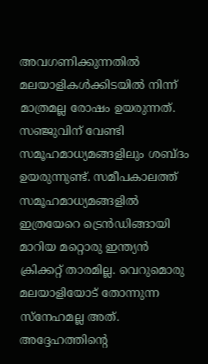അവഗണിക്കുന്നതില്‍ മലയാളികള്‍ക്കിടയില്‍ നിന്ന് മാത്രമല്ല രോഷം ഉയരുന്നത്. സഞ്ജുവിന് വേണ്ടി സമൂഹമാധ്യമങ്ങളിലും ശബ്ദം ഉയരുന്നുണ്ട്. സമീപകാലത്ത് സമൂഹമാധ്യമങ്ങളില്‍ ഇത്രയേറെ ട്രെന്‍ഡിങ്ങായി മാറിയ മറ്റൊരു ഇന്ത്യന്‍ ക്രിക്കറ്റ് താരമില്ല. വെറുമൊരു മലയാളിയോട് തോന്നുന്ന സ്‌നേഹമല്ല അത്. അദ്ദേഹത്തിന്റെ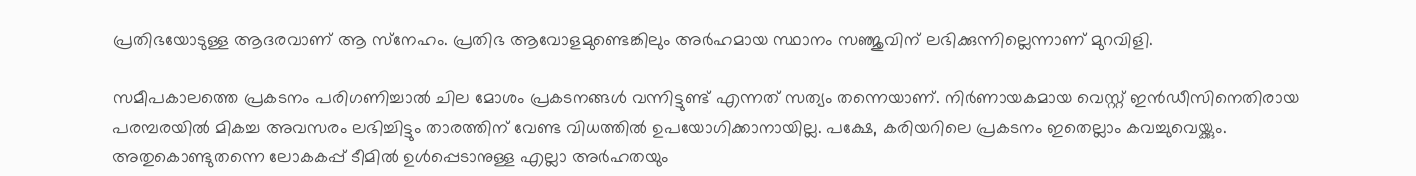പ്രതിഭയോടുള്ള ആദരവാണ് ആ സ്‌നേഹം. പ്രതിഭ ആവോളമുണ്ടെങ്കിലും അര്‍ഹമായ സ്ഥാനം സഞ്ജുവിന് ലഭിക്കുന്നില്ലെന്നാണ് മുറവിളി.

സമീപകാലത്തെ പ്രകടനം പരിഗണിച്ചാല്‍ ചില മോശം പ്രകടനങ്ങള്‍ വന്നിട്ടുണ്ട് എന്നത് സത്യം തന്നെയാണ്. നിര്‍ണായകമായ വെസ്റ്റ് ഇന്‍ഡീസിനെതിരായ പരമ്പരയില്‍ മികച്ച അവസരം ലഭിച്ചിട്ടും താരത്തിന് വേണ്ട വിധത്തില്‍ ഉപയോഗിക്കാനായില്ല. പക്ഷേ, കരിയറിലെ പ്രകടനം ഇതെല്ലാം കവച്ചുവെയ്ക്കും. അതുകൊണ്ടുതന്നെ ലോകകപ്പ് ടീമില്‍ ഉള്‍പ്പെടാനുള്ള എല്ലാ അര്‍ഹതയും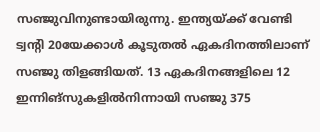സഞ്ജുവിനുണ്ടായിരുന്നു. ഇന്ത്യയ്ക്ക് വേണ്ടി ട്വന്റി 20യേക്കാള്‍ കൂടുതല്‍ ഏകദിനത്തിലാണ് സഞ്ജു തിളങ്ങിയത്. 13 ഏകദിനങ്ങളിലെ 12 ഇന്നിങ്‌സുകളില്‍നിന്നായി സഞ്ജു 375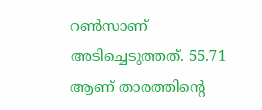റണ്‍സാണ് അടിച്ചെടുത്തത്. 55.71 ആണ് താരത്തിന്റെ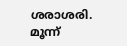ശരാശരി. മൂന്ന്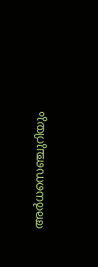അര്‍ധസെഞ്ചുറിയും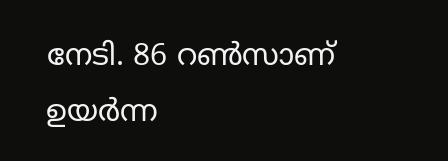നേടി. 86 റണ്‍സാണ് ഉയര്‍ന്ന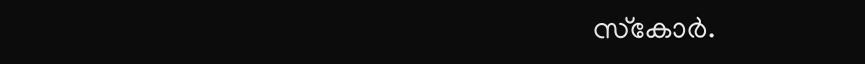സ്‌കോര്‍.